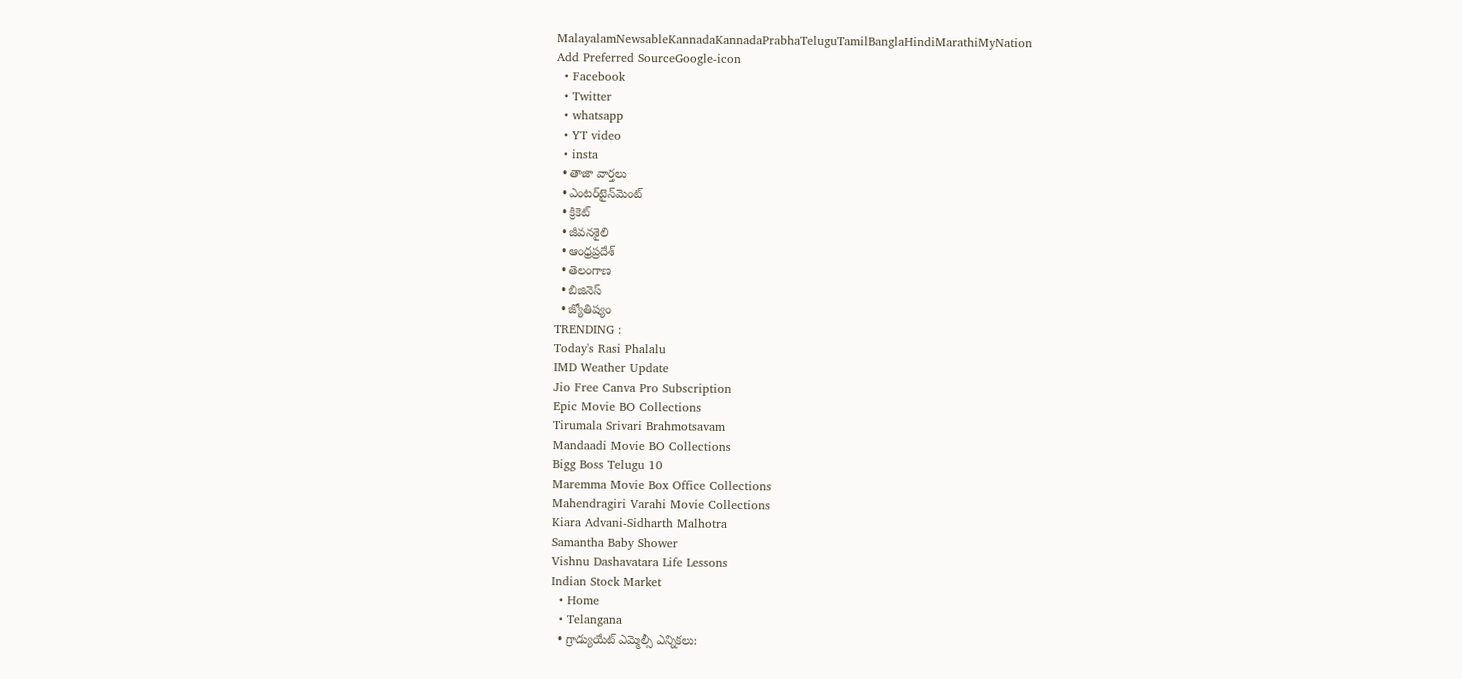MalayalamNewsableKannadaKannadaPrabhaTeluguTamilBanglaHindiMarathiMyNation
Add Preferred SourceGoogle-icon
  • Facebook
  • Twitter
  • whatsapp
  • YT video
  • insta
  • తాజా వార్తలు
  • ఎంటర్‌టైన్‌మెంట్
  • క్రికెట్
  • జీవనశైలి
  • ఆంధ్రప్రదేశ్
  • తెలంగాణ
  • బిజినెస్
  • జ్యోతిష్యం
TRENDING :
Today's Rasi Phalalu
IMD Weather Update
Jio Free Canva Pro Subscription
Epic Movie BO Collections
Tirumala Srivari Brahmotsavam
Mandaadi Movie BO Collections
Bigg Boss Telugu 10
Maremma Movie Box Office Collections
Mahendragiri Varahi Movie Collections
Kiara Advani-Sidharth Malhotra
Samantha Baby Shower
Vishnu Dashavatara Life Lessons
Indian Stock Market
  • Home
  • Telangana
  • గ్రాడ్యుయేట్ ఎమ్మెల్సీ ఎన్నికలు: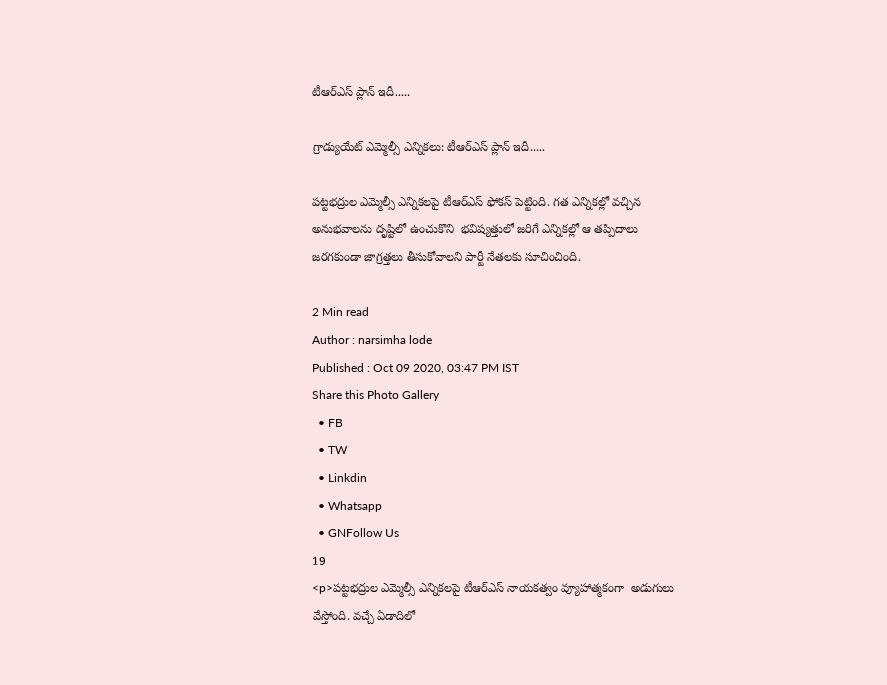టీఆర్ఎస్ ప్లాన్ ఇదీ.....

గ్రాడ్యుయేట్ ఎమ్మెల్సీ ఎన్నికలు: టీఆర్ఎస్ ప్లాన్ ఇదీ.....

పట్టభద్రుల ఎమ్మెల్సీ ఎన్నికలపై టీఆర్ఎస్ ఫోకస్ పెట్టింది. గత ఎన్నికల్లో వచ్చిన అనుభవాలను దృష్టిలో ఉంచుకొని  భవిష్యత్తులో జరిగే ఎన్నికల్లో ఆ తప్పిదాలు జరగకుండా జాగ్రత్తలు తీసుకోవాలని పార్టీ నేతలకు సూచించింది.

2 Min read
Author : narsimha lode
Published : Oct 09 2020, 03:47 PM IST
Share this Photo Gallery
  • FB
  • TW
  • Linkdin
  • Whatsapp
  • GNFollow Us
19
<p>పట్టభద్రుల ఎమ్మెల్సీ ఎన్నికలపై టీఆర్ఎస్ నాయకత్వం వ్యూహాత్మకంగా  అడుగులు వేస్తోంది. వచ్చే ఏడాదిలో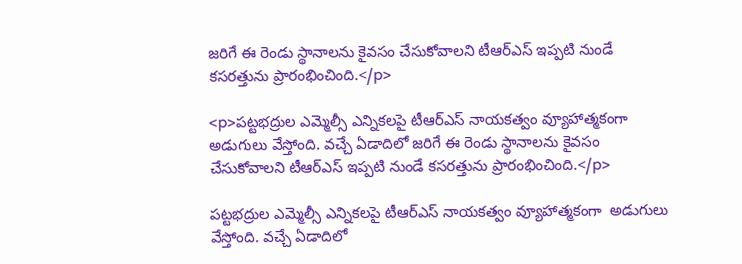జరిగే ఈ రెండు స్థానాలను కైవసం చేసుకోవాలని టీఆర్ఎస్ ఇప్పటి నుండే కసరత్తును ప్రారంభించింది.</p>

<p>పట్టభద్రుల ఎమ్మెల్సీ ఎన్నికలపై టీఆర్ఎస్ నాయకత్వం వ్యూహాత్మకంగా  అడుగులు వేస్తోంది. వచ్చే ఏడాదిలో జరిగే ఈ రెండు స్థానాలను కైవసం చేసుకోవాలని టీఆర్ఎస్ ఇప్పటి నుండే కసరత్తును ప్రారంభించింది.</p>

పట్టభద్రుల ఎమ్మెల్సీ ఎన్నికలపై టీఆర్ఎస్ నాయకత్వం వ్యూహాత్మకంగా  అడుగులు వేస్తోంది. వచ్చే ఏడాదిలో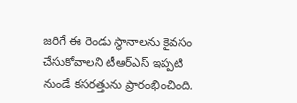జరిగే ఈ రెండు స్థానాలను కైవసం చేసుకోవాలని టీఆర్ఎస్ ఇప్పటి నుండే కసరత్తును ప్రారంభించింది.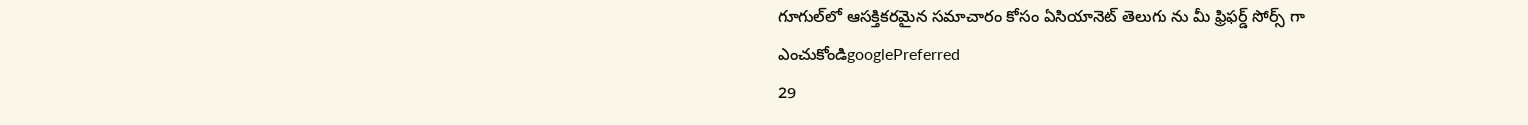గూగుల్‌లో ఆసక్తికరమైన సమాచారం కోసం ఏసియానెట్ తెలుగు ను మీ ఫ్రిఫర్డ్ సోర్స్ గా ఎంచుకోండిgooglePreferred
29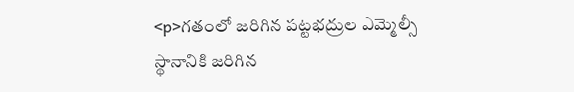<p>గతంలో జరిగిన పట్టభద్రుల ఎమ్మెల్సీ స్థానానికి జరిగిన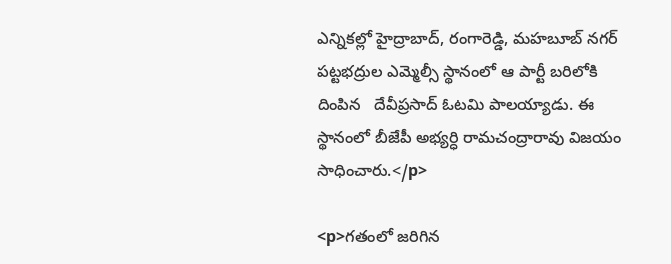ఎన్నికల్లో హైద్రాబాద్, రంగారెడ్డి, మహబూబ్ నగర్ పట్టభద్రుల ఎమ్మెల్సీ స్థానంలో ఆ పార్టీ బరిలోకి దింపిన   దేవీప్రసాద్ ఓటమి పాలయ్యాడు. ఈ స్థానంలో బీజేపీ అభ్యర్ధి రామచంద్రారావు విజయం సాధించారు.</p>

<p>గతంలో జరిగిన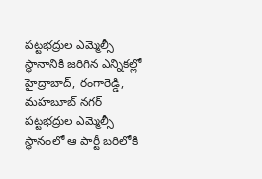పట్టభద్రుల ఎమ్మెల్సీ స్థానానికి జరిగిన ఎన్నికల్లో హైద్రాబాద్, రంగారెడ్డి, మహబూబ్ నగర్ పట్టభద్రుల ఎమ్మెల్సీ స్థానంలో ఆ పార్టీ బరిలోకి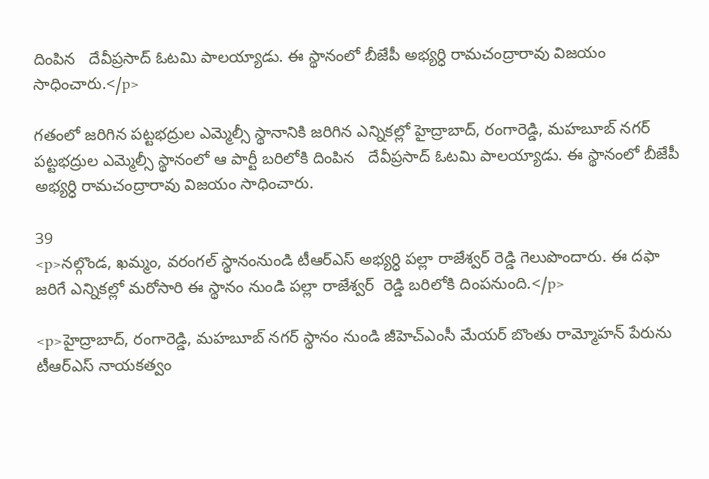దింపిన   దేవీప్రసాద్ ఓటమి పాలయ్యాడు. ఈ స్థానంలో బీజేపీ అభ్యర్ధి రామచంద్రారావు విజయం సాధించారు.</p>

గతంలో జరిగిన పట్టభద్రుల ఎమ్మెల్సీ స్థానానికి జరిగిన ఎన్నికల్లో హైద్రాబాద్, రంగారెడ్డి, మహబూబ్ నగర్ పట్టభద్రుల ఎమ్మెల్సీ స్థానంలో ఆ పార్టీ బరిలోకి దింపిన   దేవీప్రసాద్ ఓటమి పాలయ్యాడు. ఈ స్థానంలో బీజేపీ అభ్యర్ధి రామచంద్రారావు విజయం సాధించారు.

39
<p>నల్గొండ, ఖమ్మం, వరంగల్ స్థానంనుండి టీఆర్ఎస్ అభ్యర్ధి పల్లా రాజేశ్వర్ రెడ్డి గెలుపొందారు. ఈ దఫా జరిగే ఎన్నికల్లో మరోసారి ఈ స్థానం నుండి పల్లా రాజేశ్వర్  రెడ్డి బరిలోకి దింపనుంది.</p>

<p>హైద్రాబాద్, రంగారెడ్డి, మహబూబ్ నగర్ స్థానం నుండి జీహెచ్ఎంసీ మేయర్ బొంతు రామ్మోహన్ పేరును టీఆర్ఎస్ నాయకత్వం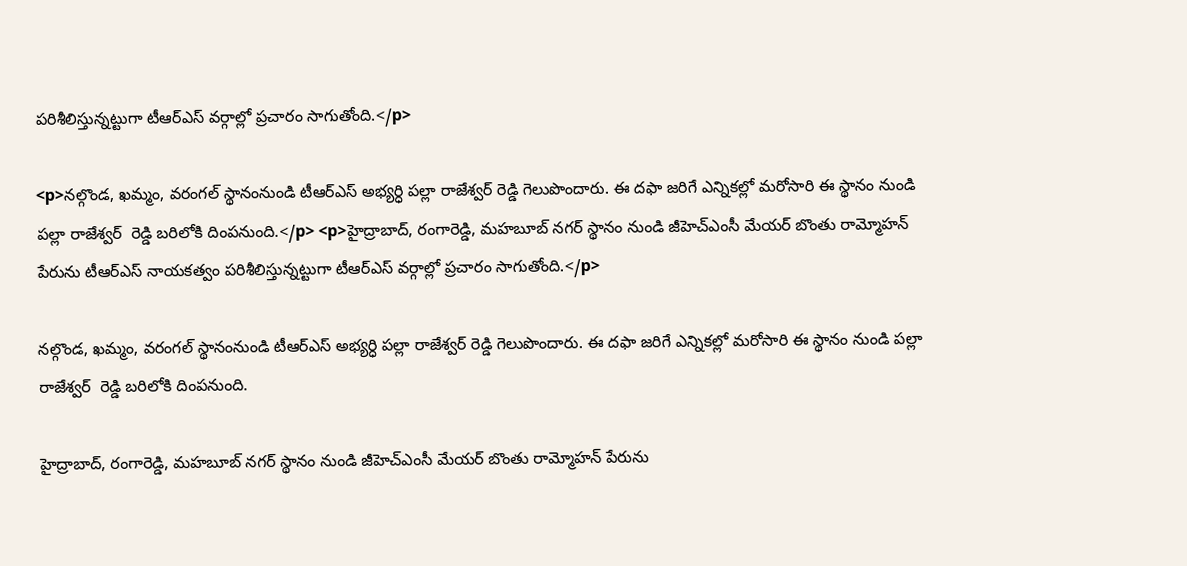పరిశీలిస్తున్నట్టుగా టీఆర్ఎస్ వర్గాల్లో ప్రచారం సాగుతోంది.</p>

<p>నల్గొండ, ఖమ్మం, వరంగల్ స్థానంనుండి టీఆర్ఎస్ అభ్యర్ధి పల్లా రాజేశ్వర్ రెడ్డి గెలుపొందారు. ఈ దఫా జరిగే ఎన్నికల్లో మరోసారి ఈ స్థానం నుండి పల్లా రాజేశ్వర్  రెడ్డి బరిలోకి దింపనుంది.</p> <p>హైద్రాబాద్, రంగారెడ్డి, మహబూబ్ నగర్ స్థానం నుండి జీహెచ్ఎంసీ మేయర్ బొంతు రామ్మోహన్ పేరును టీఆర్ఎస్ నాయకత్వం పరిశీలిస్తున్నట్టుగా టీఆర్ఎస్ వర్గాల్లో ప్రచారం సాగుతోంది.</p>

నల్గొండ, ఖమ్మం, వరంగల్ స్థానంనుండి టీఆర్ఎస్ అభ్యర్ధి పల్లా రాజేశ్వర్ రెడ్డి గెలుపొందారు. ఈ దఫా జరిగే ఎన్నికల్లో మరోసారి ఈ స్థానం నుండి పల్లా రాజేశ్వర్  రెడ్డి బరిలోకి దింపనుంది.

హైద్రాబాద్, రంగారెడ్డి, మహబూబ్ నగర్ స్థానం నుండి జీహెచ్ఎంసీ మేయర్ బొంతు రామ్మోహన్ పేరును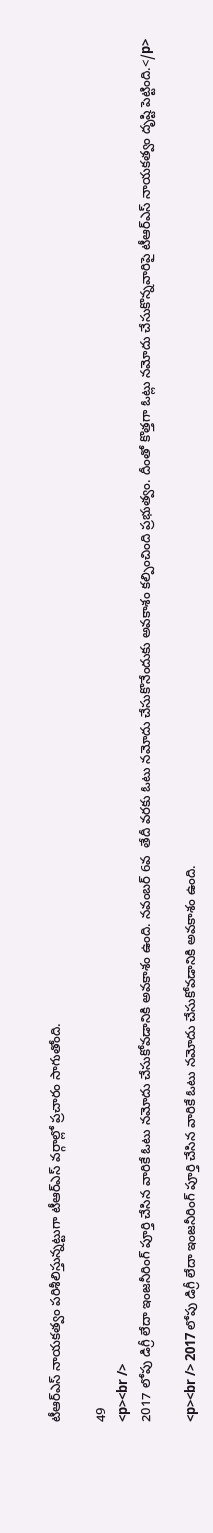టీఆర్ఎస్ నాయకత్వం పరిశీలిస్తున్నట్టుగా టీఆర్ఎస్ వర్గాల్లో ప్రచారం సాగుతోంది.

49
<p><br />
2017 లోపు డిగ్రీ లేదా ఇంజనీరింగ్ పూర్తి చేసిన వారికే ఓటు నమోదు చేసుకోవడానికి అవకాశం ఉంది. నవంబర్ 6వ  తేదీ వరకు ఓటు నమోదు చేసుకొనేందుకు అవకాశం కల్పించింది ప్రభుత్వం. దీంతో కొత్తగా ఓట్లు నమోదు చేసుకొన్నవారిపై టీఆర్ఎస్ నాయకత్వం దృష్టి పెట్టింది.</p>

<p><br /> 2017 లోపు డిగ్రీ లేదా ఇంజనీరింగ్ పూర్తి చేసిన వారికే ఓటు నమోదు చేసుకోవడానికి అవకాశం ఉంది.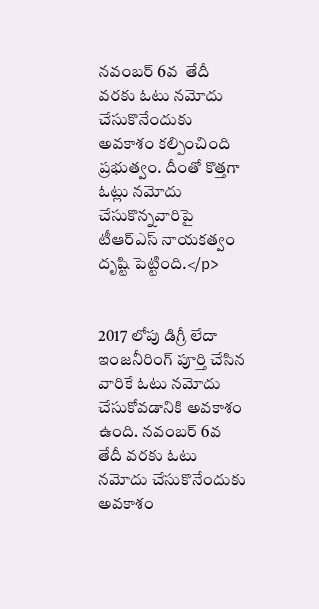నవంబర్ 6వ  తేదీ వరకు ఓటు నమోదు చేసుకొనేందుకు అవకాశం కల్పించింది ప్రభుత్వం. దీంతో కొత్తగా ఓట్లు నమోదు చేసుకొన్నవారిపై టీఆర్ఎస్ నాయకత్వం దృష్టి పెట్టింది.</p>


2017 లోపు డిగ్రీ లేదా ఇంజనీరింగ్ పూర్తి చేసిన వారికే ఓటు నమోదు చేసుకోవడానికి అవకాశం ఉంది. నవంబర్ 6వ  తేదీ వరకు ఓటు నమోదు చేసుకొనేందుకు అవకాశం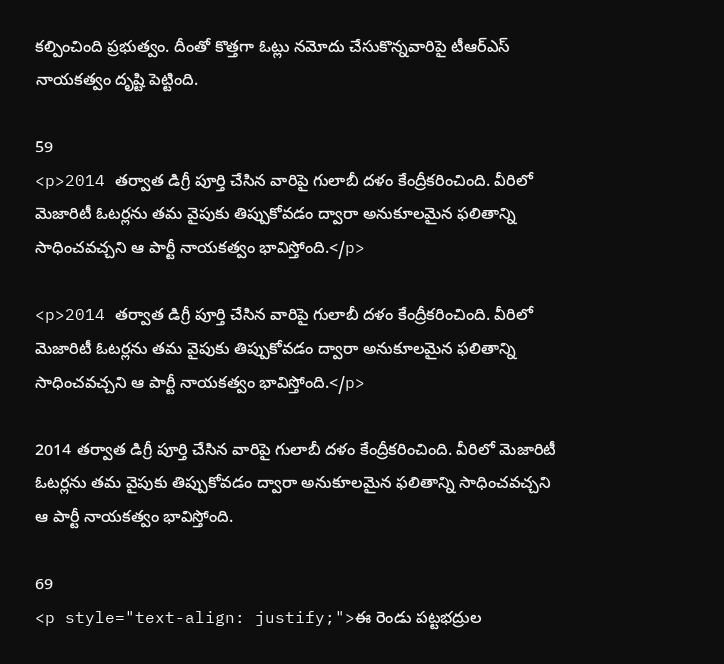కల్పించింది ప్రభుత్వం. దీంతో కొత్తగా ఓట్లు నమోదు చేసుకొన్నవారిపై టీఆర్ఎస్ నాయకత్వం దృష్టి పెట్టింది.

59
<p>2014 తర్వాత డిగ్రీ పూర్తి చేసిన వారిపై గులాబీ దళం కేంద్రీకరించింది. వీరిలో మెజారిటీ ఓటర్లను తమ వైపుకు తిప్పుకోవడం ద్వారా అనుకూలమైన ఫలితాన్ని సాధించవచ్చని ఆ పార్టీ నాయకత్వం భావిస్తోంది.</p>

<p>2014 తర్వాత డిగ్రీ పూర్తి చేసిన వారిపై గులాబీ దళం కేంద్రీకరించింది. వీరిలో మెజారిటీ ఓటర్లను తమ వైపుకు తిప్పుకోవడం ద్వారా అనుకూలమైన ఫలితాన్ని సాధించవచ్చని ఆ పార్టీ నాయకత్వం భావిస్తోంది.</p>

2014 తర్వాత డిగ్రీ పూర్తి చేసిన వారిపై గులాబీ దళం కేంద్రీకరించింది. వీరిలో మెజారిటీ ఓటర్లను తమ వైపుకు తిప్పుకోవడం ద్వారా అనుకూలమైన ఫలితాన్ని సాధించవచ్చని ఆ పార్టీ నాయకత్వం భావిస్తోంది.

69
<p style="text-align: justify;">ఈ రెండు పట్టభద్రుల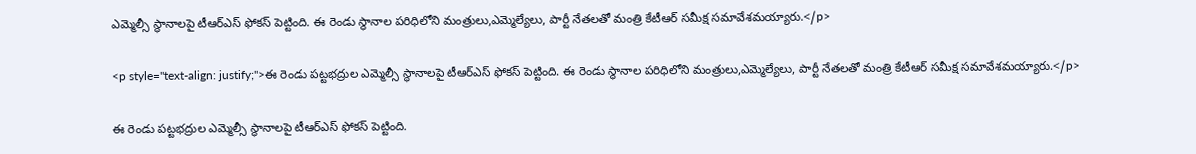ఎమ్మెల్సీ స్థానాలపై టీఆర్ఎస్ ఫోకస్ పెట్టింది. ఈ రెండు స్థానాల పరిధిలోని మంత్రులు,ఎమ్మెల్యేలు, పార్టీ నేతలతో మంత్రి కేటీఆర్ సమీక్ష సమావేశమయ్యారు.</p>

<p style="text-align: justify;">ఈ రెండు పట్టభద్రుల ఎమ్మెల్సీ స్థానాలపై టీఆర్ఎస్ ఫోకస్ పెట్టింది. ఈ రెండు స్థానాల పరిధిలోని మంత్రులు,ఎమ్మెల్యేలు, పార్టీ నేతలతో మంత్రి కేటీఆర్ సమీక్ష సమావేశమయ్యారు.</p>

ఈ రెండు పట్టభద్రుల ఎమ్మెల్సీ స్థానాలపై టీఆర్ఎస్ ఫోకస్ పెట్టింది.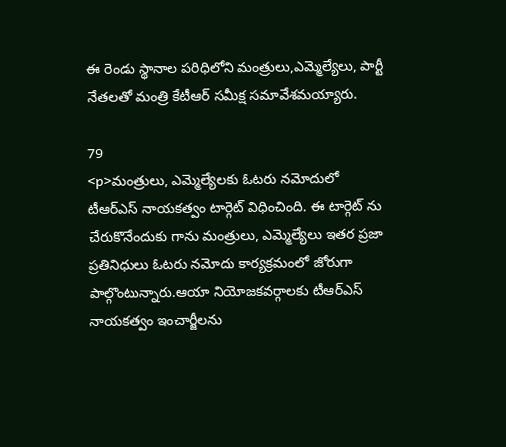ఈ రెండు స్థానాల పరిధిలోని మంత్రులు,ఎమ్మెల్యేలు, పార్టీ నేతలతో మంత్రి కేటీఆర్ సమీక్ష సమావేశమయ్యారు.

79
<p>మంత్రులు, ఎమ్మెల్యేలకు ఓటరు నమోదులో టీఆర్ఎస్ నాయకత్వం టార్గెట్ విధించింది. ఈ టార్గెట్ ను  చేరుకొనేందుకు గాను మంత్రులు, ఎమ్మెల్యేలు ఇతర ప్రజా ప్రతినిధులు ఓటరు నమోదు కార్యక్రమంలో జోరుగా పాల్గొంటున్నారు.ఆయా నియోజకవర్గాలకు టీఆర్ఎస్ నాయకత్వం ఇంచార్జీలను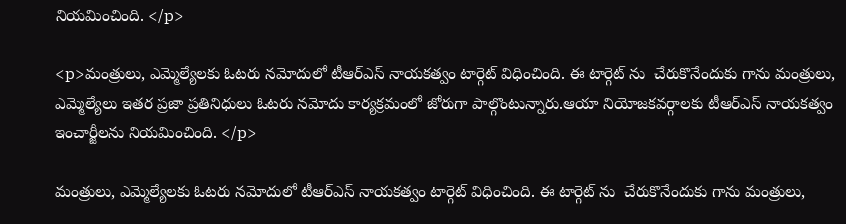నియమించింది. </p>

<p>మంత్రులు, ఎమ్మెల్యేలకు ఓటరు నమోదులో టీఆర్ఎస్ నాయకత్వం టార్గెట్ విధించింది. ఈ టార్గెట్ ను  చేరుకొనేందుకు గాను మంత్రులు, ఎమ్మెల్యేలు ఇతర ప్రజా ప్రతినిధులు ఓటరు నమోదు కార్యక్రమంలో జోరుగా పాల్గొంటున్నారు.ఆయా నియోజకవర్గాలకు టీఆర్ఎస్ నాయకత్వం ఇంచార్జీలను నియమించింది. </p>

మంత్రులు, ఎమ్మెల్యేలకు ఓటరు నమోదులో టీఆర్ఎస్ నాయకత్వం టార్గెట్ విధించింది. ఈ టార్గెట్ ను  చేరుకొనేందుకు గాను మంత్రులు,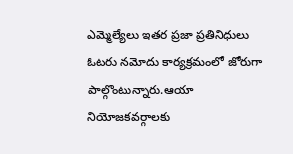ఎమ్మెల్యేలు ఇతర ప్రజా ప్రతినిధులు ఓటరు నమోదు కార్యక్రమంలో జోరుగా పాల్గొంటున్నారు.ఆయా నియోజకవర్గాలకు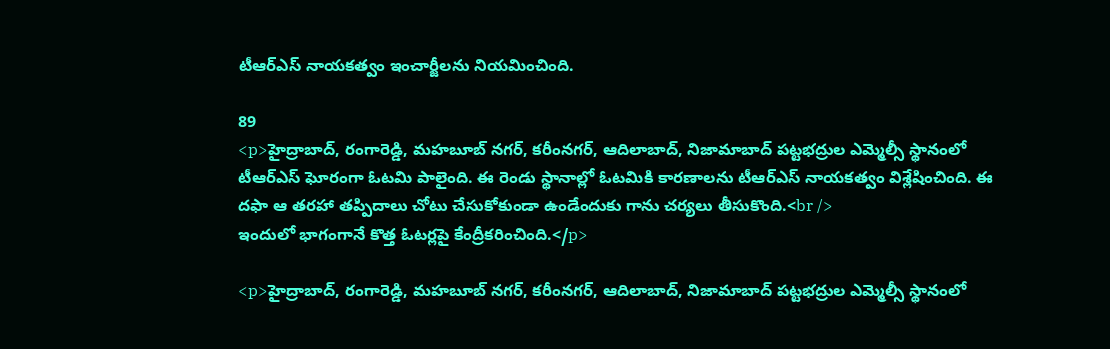టీఆర్ఎస్ నాయకత్వం ఇంచార్జీలను నియమించింది.

89
<p>హైద్రాబాద్, రంగారెడ్డి, మహబూబ్ నగర్, కరీంనగర్, ఆదిలాబాద్, నిజామాబాద్ పట్టభద్రుల ఎమ్మెల్సీ స్థానంలో టీఆర్ఎస్ ఘోరంగా ఓటమి పాలైంది. ఈ రెండు స్థానాల్లో ఓటమికి కారణాలను టీఆర్ఎస్ నాయకత్వం విశ్లేషించింది. ఈ దఫా ఆ తరహా తప్పిదాలు చోటు చేసుకోకుండా ఉండేందుకు గాను చర్యలు తీసుకొంది.<br />
ఇందులో భాగంగానే కొత్త ఓటర్లపై కేంద్రీకరించింది.</p>

<p>హైద్రాబాద్, రంగారెడ్డి, మహబూబ్ నగర్, కరీంనగర్, ఆదిలాబాద్, నిజామాబాద్ పట్టభద్రుల ఎమ్మెల్సీ స్థానంలో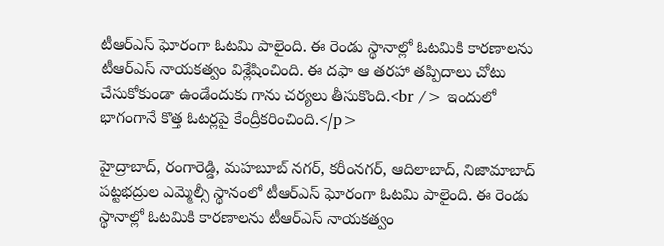టీఆర్ఎస్ ఘోరంగా ఓటమి పాలైంది. ఈ రెండు స్థానాల్లో ఓటమికి కారణాలను టీఆర్ఎస్ నాయకత్వం విశ్లేషించింది. ఈ దఫా ఆ తరహా తప్పిదాలు చోటు చేసుకోకుండా ఉండేందుకు గాను చర్యలు తీసుకొంది.<br /> ఇందులో భాగంగానే కొత్త ఓటర్లపై కేంద్రీకరించింది.</p>

హైద్రాబాద్, రంగారెడ్డి, మహబూబ్ నగర్, కరీంనగర్, ఆదిలాబాద్, నిజామాబాద్ పట్టభద్రుల ఎమ్మెల్సీ స్థానంలో టీఆర్ఎస్ ఘోరంగా ఓటమి పాలైంది. ఈ రెండు స్థానాల్లో ఓటమికి కారణాలను టీఆర్ఎస్ నాయకత్వం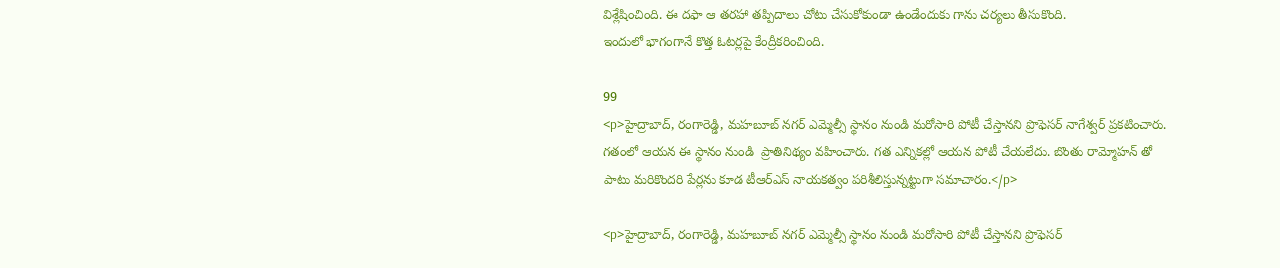విశ్లేషించింది. ఈ దఫా ఆ తరహా తప్పిదాలు చోటు చేసుకోకుండా ఉండేందుకు గాను చర్యలు తీసుకొంది.
ఇందులో భాగంగానే కొత్త ఓటర్లపై కేంద్రీకరించింది.

99
<p>హైద్రాబాద్, రంగారెడ్డి, మహబూబ్ నగర్ ఎమ్మెల్సీ స్థానం నుండి మరోసారి పోటీ చేస్తానని ప్రొఫెసర్ నాగేశ్వర్ ప్రకటించారు. గతంలో ఆయన ఈ స్థానం నుండి  ప్రాతినిథ్యం వహించారు. గత ఎన్నికల్లో ఆయన పోటీ చేయలేదు. బొంతు రామ్మోహన్ తో పాటు మరికొందరి పేర్లను కూడ టీఆర్ఎస్ నాయకత్వం పరిశీలిస్తున్నట్టుగా సమాచారం.</p>

<p>హైద్రాబాద్, రంగారెడ్డి, మహబూబ్ నగర్ ఎమ్మెల్సీ స్థానం నుండి మరోసారి పోటీ చేస్తానని ప్రొఫెసర్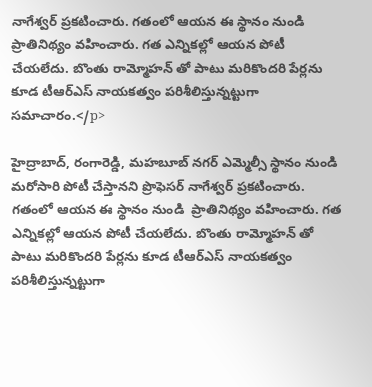నాగేశ్వర్ ప్రకటించారు. గతంలో ఆయన ఈ స్థానం నుండి  ప్రాతినిథ్యం వహించారు. గత ఎన్నికల్లో ఆయన పోటీ చేయలేదు. బొంతు రామ్మోహన్ తో పాటు మరికొందరి పేర్లను కూడ టీఆర్ఎస్ నాయకత్వం పరిశీలిస్తున్నట్టుగా సమాచారం.</p>

హైద్రాబాద్, రంగారెడ్డి, మహబూబ్ నగర్ ఎమ్మెల్సీ స్థానం నుండి మరోసారి పోటీ చేస్తానని ప్రొఫెసర్ నాగేశ్వర్ ప్రకటించారు. గతంలో ఆయన ఈ స్థానం నుండి  ప్రాతినిథ్యం వహించారు. గత ఎన్నికల్లో ఆయన పోటీ చేయలేదు. బొంతు రామ్మోహన్ తో పాటు మరికొందరి పేర్లను కూడ టీఆర్ఎస్ నాయకత్వం పరిశీలిస్తున్నట్టుగా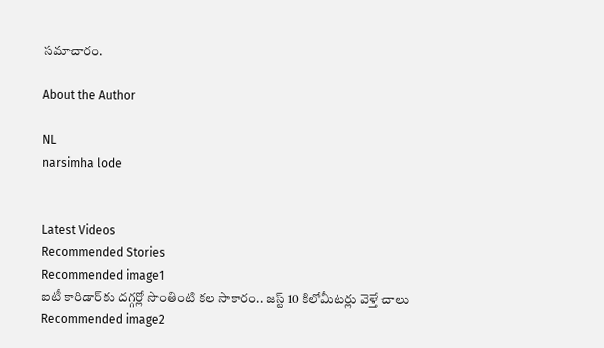సమాచారం.

About the Author

NL
narsimha lode


Latest Videos
Recommended Stories
Recommended image1
ఐటీ కారిడార్‌కు ద‌గ్గ‌ర్లో సొంతింటి క‌ల సాకారం.. జ‌స్ట్ 10 కిలోమీట‌ర్లు వెళ్తే చాలు
Recommended image2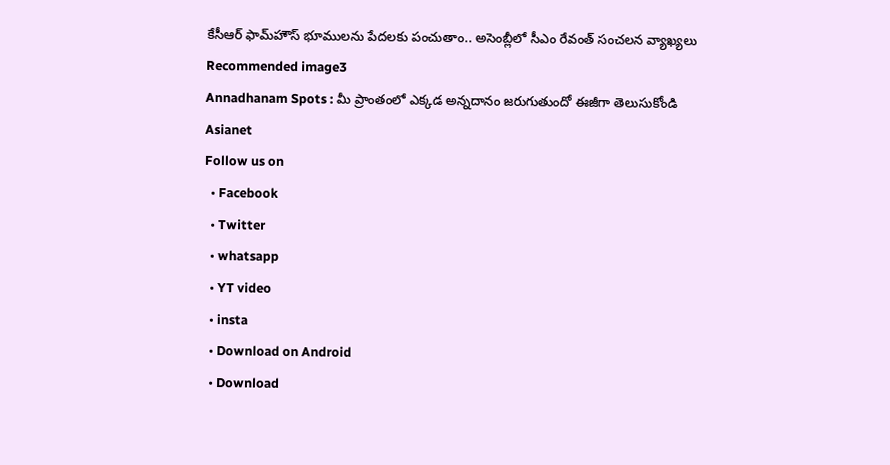కేసీఆర్ ఫామ్‌హౌస్ భూముల‌ను పేద‌ల‌కు పంచుతాం.. అసెంబ్లీలో సీఎం రేవంత్ సంచ‌ల‌న వ్యాఖ్య‌లు
Recommended image3
Annadhanam Spots : మీ ప్రాంతంలో ఎక్కడ అన్నదానం జరుగుతుందో ఈజీగా తెలుసుకోండి
Asianet
Follow us on
  • Facebook
  • Twitter
  • whatsapp
  • YT video
  • insta
  • Download on Android
  • Download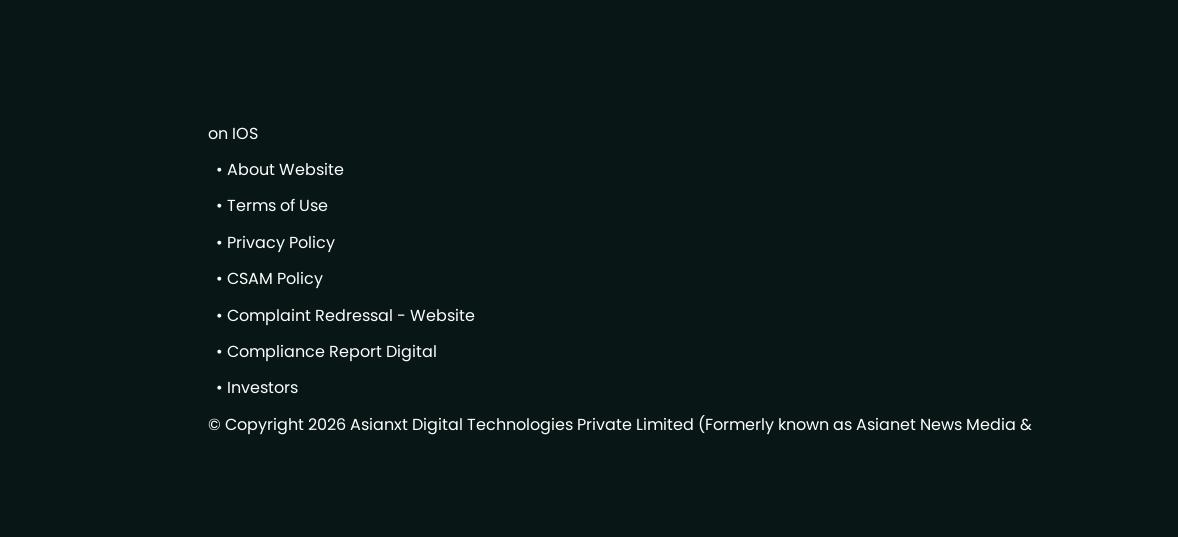on IOS
  • About Website
  • Terms of Use
  • Privacy Policy
  • CSAM Policy
  • Complaint Redressal - Website
  • Compliance Report Digital
  • Investors
© Copyright 2026 Asianxt Digital Technologies Private Limited (Formerly known as Asianet News Media &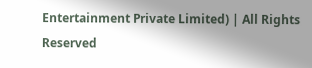Entertainment Private Limited) | All Rights Reserved